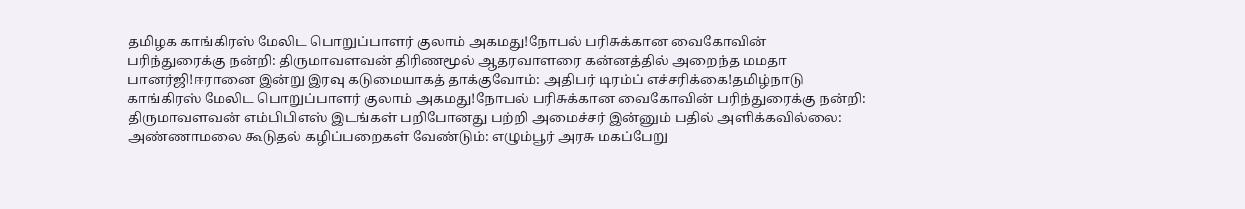தமிழக காங்கிரஸ் மேலிட பொறுப்பாளர் குலாம் அகமது!நோபல் பரிசுக்கான வைகோவின் பரிந்துரைக்கு நன்றி: திருமாவளவன் திரிணமூல் ஆதரவாளரை கன்னத்தில் அறைந்த மமதா பானர்ஜி!ஈரானை இன்று இரவு கடுமையாகத் தாக்குவோம்: அதிபர் டிரம்ப் எச்சரிக்கை!தமிழ்நாடு காங்கிரஸ் மேலிட பொறுப்பாளர் குலாம் அகமது!நோபல் பரிசுக்கான வைகோவின் பரிந்துரைக்கு நன்றி: திருமாவளவன் எம்பிபிஎஸ் இடங்கள் பறிபோனது பற்றி அமைச்சர் இன்னும் பதில் அளிக்கவில்லை: அண்ணாமலை கூடுதல் கழிப்பறைகள் வேண்டும்: எழும்பூர் அரசு மகப்பேறு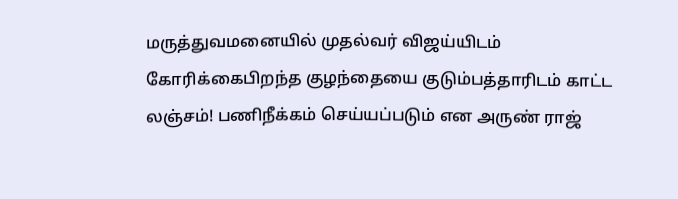மருத்துவமனையில் முதல்வர் விஜய்யிடம் கோரிக்கைபிறந்த குழந்தையை குடும்பத்தாரிடம் காட்ட லஞ்சம்! பணிநீக்கம் செய்யப்படும் என அருண் ராஜ்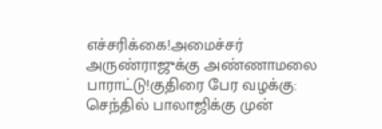எச்சரிக்கை!அமைச்சர் அருண்ராஜுக்கு அண்ணாமலை பாராட்டு!குதிரை பேர வழக்கு: செந்தில் பாலாஜிக்கு முன்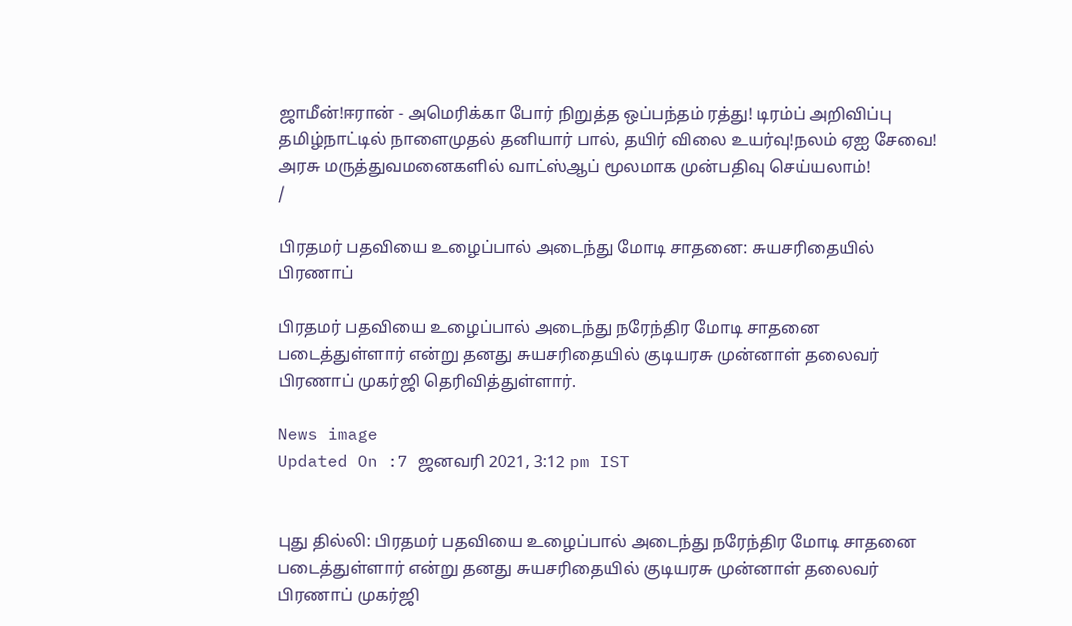ஜாமீன்!ஈரான் - அமெரிக்கா போர் நிறுத்த ஒப்பந்தம் ரத்து! டிரம்ப் அறிவிப்பு தமிழ்நாட்டில் நாளைமுதல் தனியார் பால், தயிர் விலை உயர்வு!நலம் ஏஐ சேவை! அரசு மருத்துவமனைகளில் வாட்ஸ்ஆப் மூலமாக முன்பதிவு செய்யலாம்!
/

பிரதமர் பதவியை உழைப்பால் அடைந்து மோடி சாதனை: சுயசரிதையில் பிரணாப்

பிரதமர் பதவியை உழைப்பால் அடைந்து நரேந்திர மோடி சாதனை படைத்துள்ளார் என்று தனது சுயசரிதையில் குடியரசு முன்னாள் தலைவர் பிரணாப் முகர்ஜி தெரிவித்துள்ளார்.

News image
Updated On :7 ஜனவரி 2021, 3:12 pm IST


புது தில்லி: பிரதமர் பதவியை உழைப்பால் அடைந்து நரேந்திர மோடி சாதனை படைத்துள்ளார் என்று தனது சுயசரிதையில் குடியரசு முன்னாள் தலைவர் பிரணாப் முகர்ஜி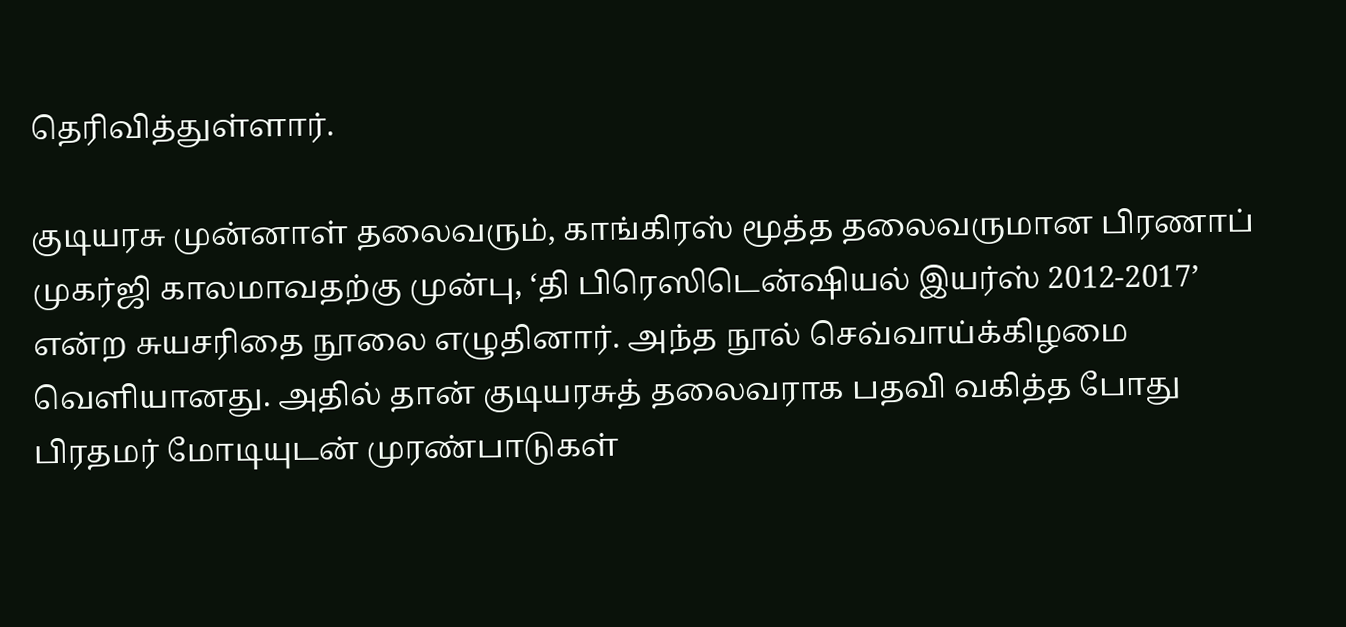தெரிவித்துள்ளார்.

குடியரசு முன்னாள் தலைவரும், காங்கிரஸ் மூத்த தலைவருமான பிரணாப் முகர்ஜி காலமாவதற்கு முன்பு, ‘தி பிரெஸிடென்ஷியல் இயர்ஸ் 2012-2017’ என்ற சுயசரிதை நூலை எழுதினார். அந்த நூல் செவ்வாய்க்கிழமை வெளியானது. அதில் தான் குடியரசுத் தலைவராக பதவி வகித்த போது பிரதமர் மோடியுடன் முரண்பாடுகள்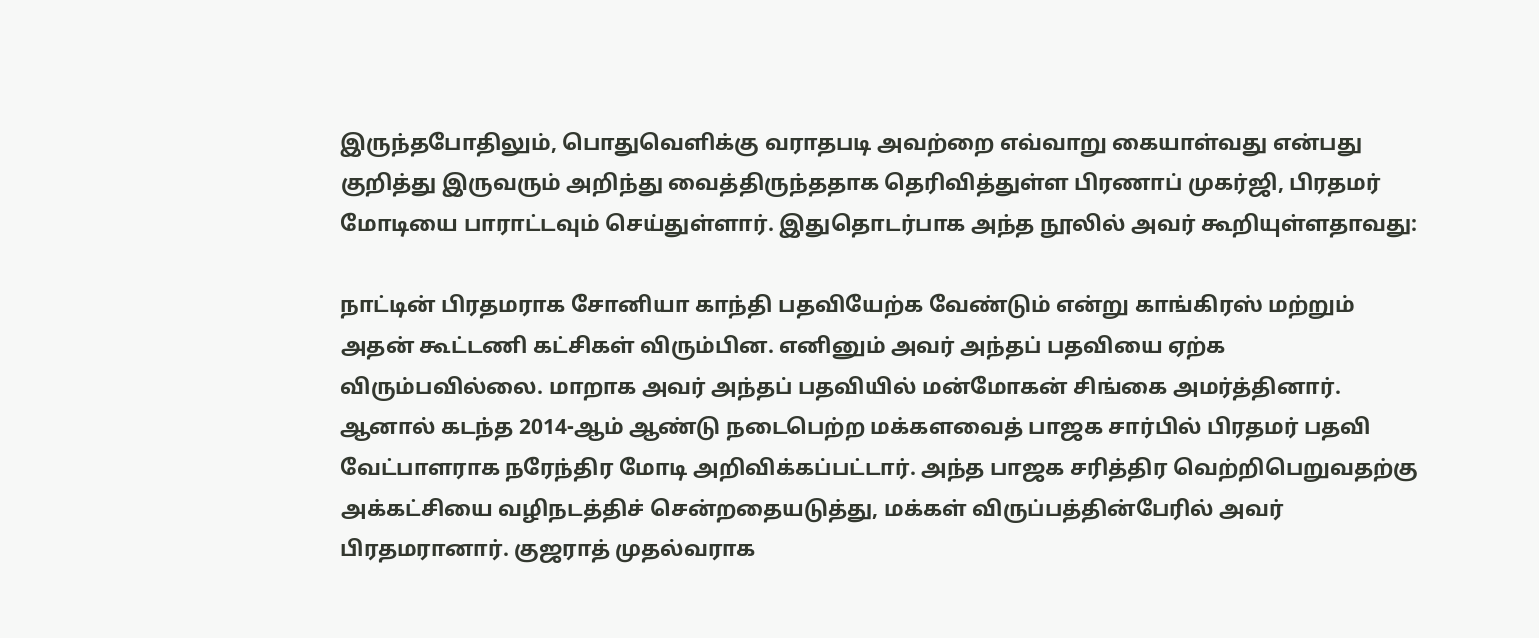இருந்தபோதிலும், பொதுவெளிக்கு வராதபடி அவற்றை எவ்வாறு கையாள்வது என்பது குறித்து இருவரும் அறிந்து வைத்திருந்ததாக தெரிவித்துள்ள பிரணாப் முகர்ஜி, பிரதமர் மோடியை பாராட்டவும் செய்துள்ளார். இதுதொடர்பாக அந்த நூலில் அவர் கூறியுள்ளதாவது:

நாட்டின் பிரதமராக சோனியா காந்தி பதவியேற்க வேண்டும் என்று காங்கிரஸ் மற்றும் அதன் கூட்டணி கட்சிகள் விரும்பின. எனினும் அவர் அந்தப் பதவியை ஏற்க விரும்பவில்லை. மாறாக அவர் அந்தப் பதவியில் மன்மோகன் சிங்கை அமர்த்தினார். ஆனால் கடந்த 2014-ஆம் ஆண்டு நடைபெற்ற மக்களவைத் பாஜக சார்பில் பிரதமர் பதவி வேட்பாளராக நரேந்திர மோடி அறிவிக்கப்பட்டார். அந்த பாஜக சரித்திர வெற்றிபெறுவதற்கு அக்கட்சியை வழிநடத்திச் சென்றதையடுத்து, மக்கள் விருப்பத்தின்பேரில் அவர் பிரதமரானார். குஜராத் முதல்வராக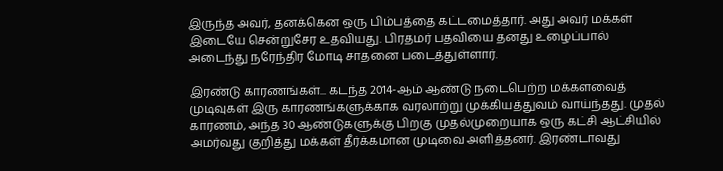இருந்த அவர், தனக்கென ஒரு பிம்பத்தை கட்டமைத்தார். அது அவர் மக்கள் இடையே சென்றுசேர உதவியது. பிரதமர் பதவியை தனது உழைப்பால் அடைந்து நரேந்திர மோடி சாதனை படைத்துள்ளார்.

இரண்டு காரணங்கள்... கடந்த 2014-ஆம் ஆண்டு நடைபெற்ற மக்களவைத் முடிவுகள் இரு காரணங்களுக்காக வரலாற்று முக்கியத்துவம் வாய்ந்தது. முதல் காரணம், அந்த 30 ஆண்டுகளுக்கு பிறகு முதல்முறையாக ஒரு கட்சி ஆட்சியில் அமர்வது குறித்து மக்கள் தீர்க்கமான முடிவை அளித்தனர். இரண்டாவது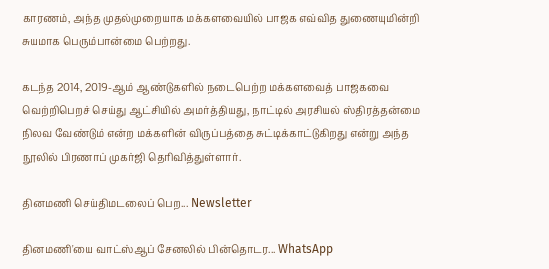காரணம், அந்த முதல்முறையாக மக்களவையில் பாஜக எவ்வித துணையுமின்றி சுயமாக பெரும்பான்மை பெற்றது.

கடந்த 2014, 2019-ஆம் ஆண்டுகளில் நடைபெற்ற மக்களவைத் பாஜகவை வெற்றிபெறச் செய்து ஆட்சியில் அமர்த்தியது, நாட்டில் அரசியல் ஸ்திரத்தன்மை நிலவ வேண்டும் என்ற மக்களின் விருப்பத்தை சுட்டிக்காட்டுகிறது என்று அந்த நூலில் பிரணாப் முகர்ஜி தெரிவித்துள்ளார்.

தினமணி செய்திமடலைப் பெற... Newsletter

தினமணி'யை வாட்ஸ்ஆப் சேனலில் பின்தொடர... WhatsApp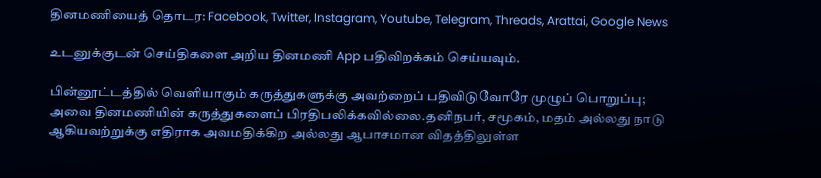தினமணியைத் தொடர: Facebook, Twitter, Instagram, Youtube, Telegram, Threads, Arattai, Google News

உடனுக்குடன் செய்திகளை அறிய தினமணி App பதிவிறக்கம் செய்யவும்.

பின்னூட்டத்தில் வெளியாகும் கருத்துகளுக்கு அவற்றைப் பதிவிடுவோரே முழுப் பொறுப்பு; அவை தினமணியின் கருத்துகளைப் பிரதிபலிக்கவில்லை.தனிநபர், சமூகம், மதம் அல்லது நாடு ஆகியவற்றுக்கு எதிராக அவமதிக்கிற அல்லது ஆபாசமான விதத்திலுள்ள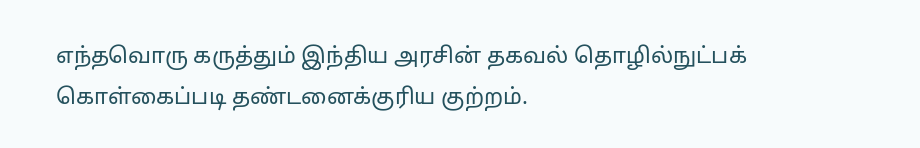எந்தவொரு கருத்தும் இந்திய அரசின் தகவல் தொழில்நுட்பக் கொள்கைப்படி தண்டனைக்குரிய குற்றம்.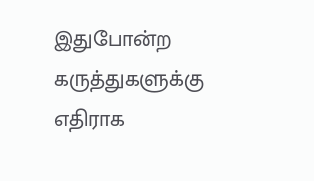இதுபோன்ற கருத்துகளுக்கு எதிராக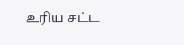உரிய சட்ட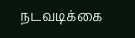நடவடிக்கை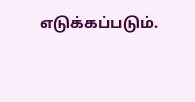எடுக்கப்படும்.